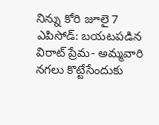నిన్ను కోరి జూలై 7 ఎపిసోడ్: బయటపడిన విరాట్ ప్రేమ- అమ్మవారి నగలు కొట్టేసేందుకు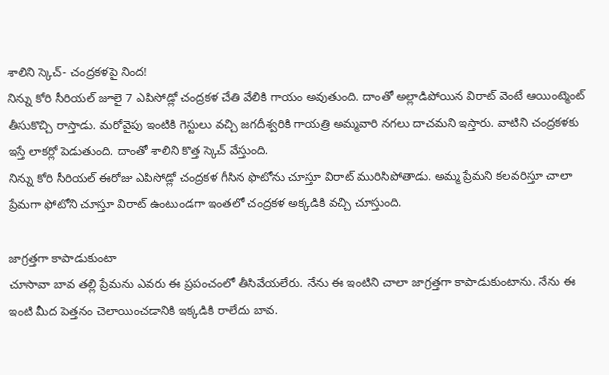శాలిని స్కెచ్- చంద్రకళపై నింద!
నిన్ను కోరి సీరియల్ జూలై 7 ఎపిసోడ్లో చంద్రకళ చేతి వేలికి గాయం అవుతుంది. దాంతో అల్లాడిపోయిన విరాట్ వెంటే ఆయింట్మెంట్ తీసుకొచ్చి రాస్తాడు. మరోవైపు ఇంటికి గెస్టులు వచ్చి జగదీశ్వరికి గాయత్రి అమ్మవారి నగలు దాచమని ఇస్తారు. వాటిని చంద్రకళకు ఇస్తే లాకర్లో పెడుతుంది. దాంతో శాలిని కొత్త స్కెచ్ వేస్తుంది.
నిన్ను కోరి సీరియల్ ఈరోజు ఎపిసోడ్లో చంద్రకళ గీసిన ఫొటోను చూస్తూ విరాట్ మురిసిపోతాడు. అమ్మ ప్రేమని కలవరిస్తూ చాలా ప్రేమగా ఫోటోని చూస్తూ విరాట్ ఉంటుండగా ఇంతలో చంద్రకళ అక్కడికి వచ్చి చూస్తుంది.

జాగ్రత్తగా కాపాడుకుంటా
చూసావా బావ తల్లి ప్రేమను ఎవరు ఈ ప్రపంచంలో తీసివేయలేరు. నేను ఈ ఇంటిని చాలా జాగ్రత్తగా కాపాడుకుంటాను. నేను ఈ ఇంటి మీద పెత్తనం చెలాయించడానికి ఇక్కడికి రాలేదు బావ.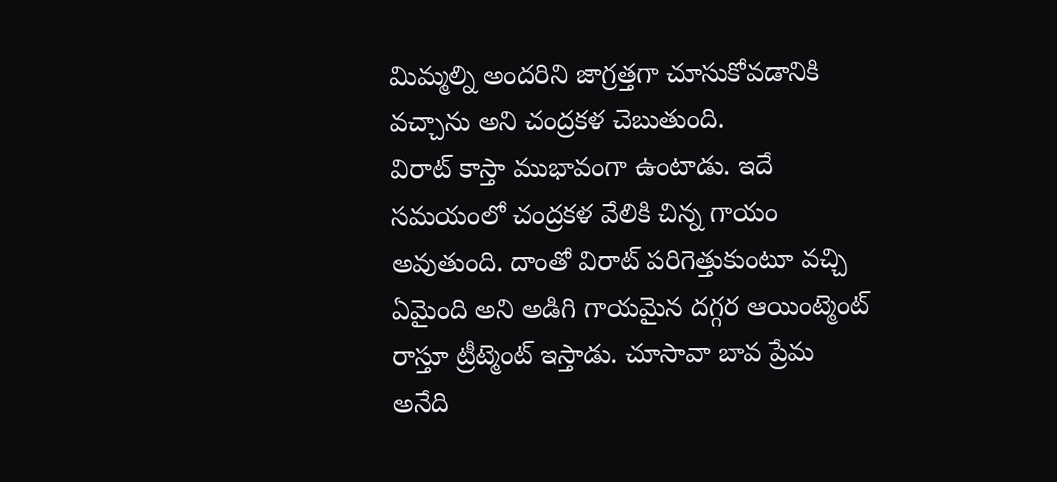మిమ్మల్ని అందరిని జాగ్రత్తగా చూసుకోవడానికి వచ్చాను అని చంద్రకళ చెబుతుంది.
విరాట్ కాస్తా ముభావంగా ఉంటాడు. ఇదే సమయంలో చంద్రకళ వేలికి చిన్న గాయం అవుతుంది. దాంతో విరాట్ పరిగెత్తుకుంటూ వచ్చి ఏమైంది అని అడిగి గాయమైన దగ్గర ఆయింట్మెంట్ రాస్తూ ట్రీట్మెంట్ ఇస్తాడు. చూసావా బావ ప్రేమ అనేది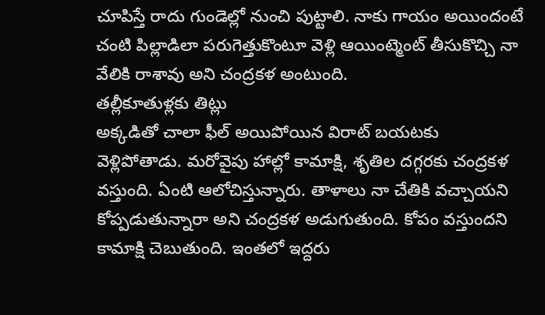చూపిస్తే రాదు గుండెల్లో నుంచి పుట్టాలి. నాకు గాయం అయిందంటే చంటి పిల్లాడిలా పరుగెత్తుకొంటూ వెళ్లి ఆయింట్మెంట్ తీసుకొచ్చి నా వేలికి రాశావు అని చంద్రకళ అంటుంది.
తల్లీకూతుళ్లకు తిట్లు
అక్కడితో చాలా ఫీల్ అయిపోయిన విరాట్ బయటకు వెళ్లిపోతాడు. మరోవైపు హాల్లో కామాక్షి, శృతిల దగ్గరకు చంద్రకళ వస్తుంది. ఏంటి ఆలోచిస్తున్నారు. తాళాలు నా చేతికి వచ్చాయని కోప్పడుతున్నారా అని చంద్రకళ అడుగుతుంది. కోపం వస్తుందని కామాక్షి చెబుతుంది. ఇంతలో ఇద్దరు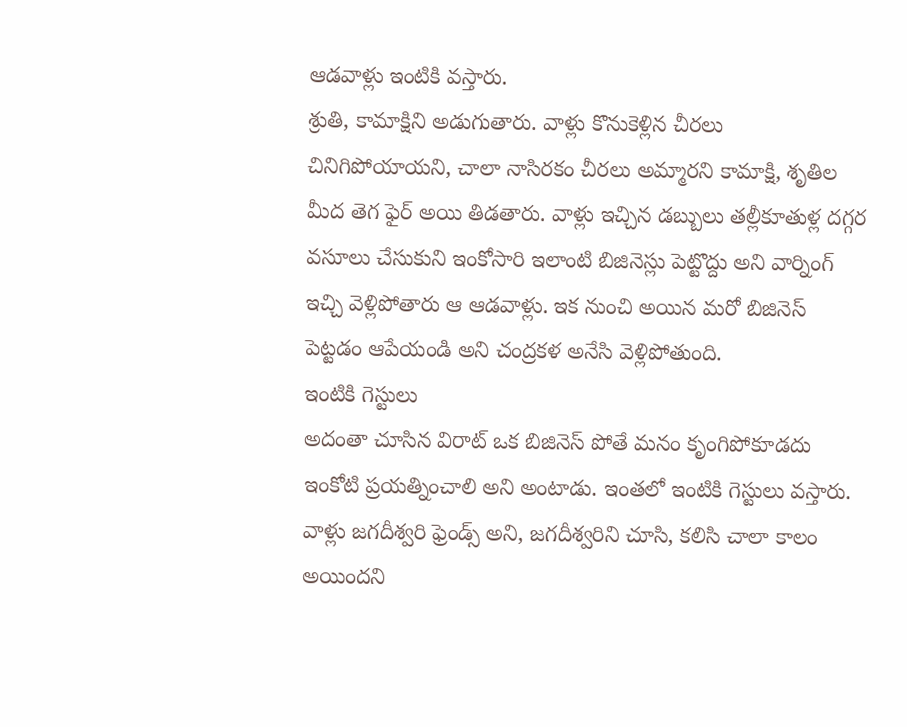ఆడవాళ్లు ఇంటికి వస్తారు.
శ్రుతి, కామాక్షిని అడుగుతారు. వాళ్లు కొనుకెళ్లిన చీరలు చినిగిపోయాయని, చాలా నాసిరకం చీరలు అమ్మారని కామాక్షి, శృతిల మీద తెగ ఫైర్ అయి తిడతారు. వాళ్లు ఇచ్చిన డబ్బులు తల్లీకూతుళ్ల దగ్గర వసూలు చేసుకుని ఇంకోసారి ఇలాంటి బిజినెస్లు పెట్టొద్దు అని వార్నింగ్ ఇచ్చి వెళ్లిపోతారు ఆ ఆడవాళ్లు. ఇక నుంచి అయిన మరో బిజినెస్ పెట్టడం ఆపేయండి అని చంద్రకళ అనేసి వెళ్లిపోతుంది.
ఇంటికి గెస్టులు
అదంతా చూసిన విరాట్ ఒక బిజినెస్ పోతే మనం కృంగిపోకూడదు ఇంకోటి ప్రయత్నించాలి అని అంటాడు. ఇంతలో ఇంటికి గెస్టులు వస్తారు. వాళ్లు జగదీశ్వరి ఫ్రెండ్స్ అని, జగదీశ్వరిని చూసి, కలిసి చాలా కాలం అయిందని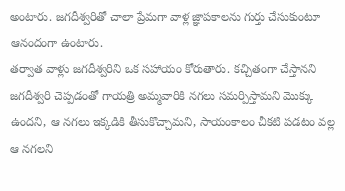అంటారు. జగదీశ్వరితో చాలా ప్రేమగా వాళ్ల జ్ఞాపకాలను గుర్తు చేసుకుంటూ ఆనందంగా ఉంటారు.
తర్వాత వాళ్లు జగదీశ్వరిని ఒక సహాయం కోరుతారు. కచ్చితంగా చేస్తానని జగదీశ్వరి చెప్పడంతో గాయత్రి అమ్మవారికి నగలు సమర్పిస్తామని మొక్కు ఉందని, ఆ నగలు ఇక్కడికి తీసుకొచ్చామని, సాయంకాలం చీకటి పడటం వల్ల ఆ నగలని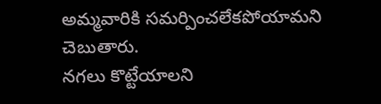అమ్మవారికి సమర్పించలేకపోయామని చెబుతారు.
నగలు కొట్టేయాలని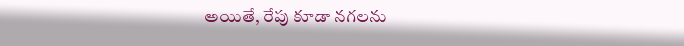అయితే, రేపు కూడా నగలను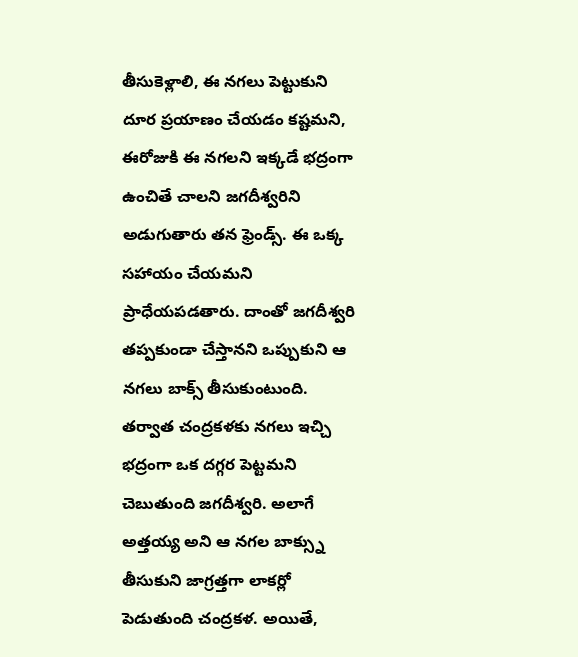తీసుకెళ్లాలి, ఈ నగలు పెట్టుకుని దూర ప్రయాణం చేయడం కష్టమని, ఈరోజుకి ఈ నగలని ఇక్కడే భద్రంగా ఉంచితే చాలని జగదీశ్వరిని అడుగుతారు తన ఫ్రెండ్స్. ఈ ఒక్క సహాయం చేయమని ప్రాధేయపడతారు. దాంతో జగదీశ్వరి తప్పకుండా చేస్తానని ఒప్పుకుని ఆ నగలు బాక్స్ తీసుకుంటుంది.
తర్వాత చంద్రకళకు నగలు ఇచ్చి భద్రంగా ఒక దగ్గర పెట్టమని చెబుతుంది జగదీశ్వరి. అలాగే అత్తయ్య అని ఆ నగల బాక్స్ను తీసుకుని జాగ్రత్తగా లాకర్లో పెడుతుంది చంద్రకళ. అయితే,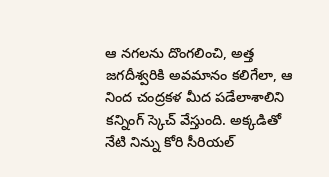ఆ నగలను దొంగలించి, అత్త జగదీశ్వరికి అవమానం కలిగేలా, ఆ నింద చంద్రకళ మీద పడేలాశాలిని కన్నింగ్ స్కెచ్ వేస్తుంది. అక్కడితో నేటి నిన్ను కోరి సీరియల్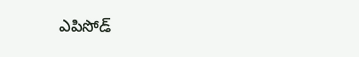ఎపిసోడ్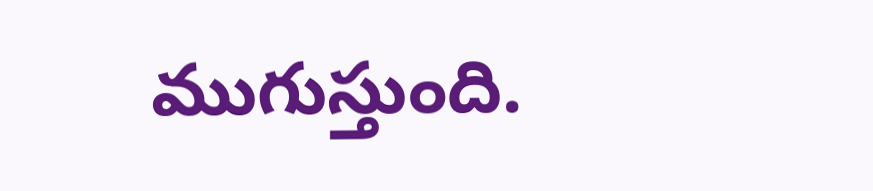ముగుస్తుంది.